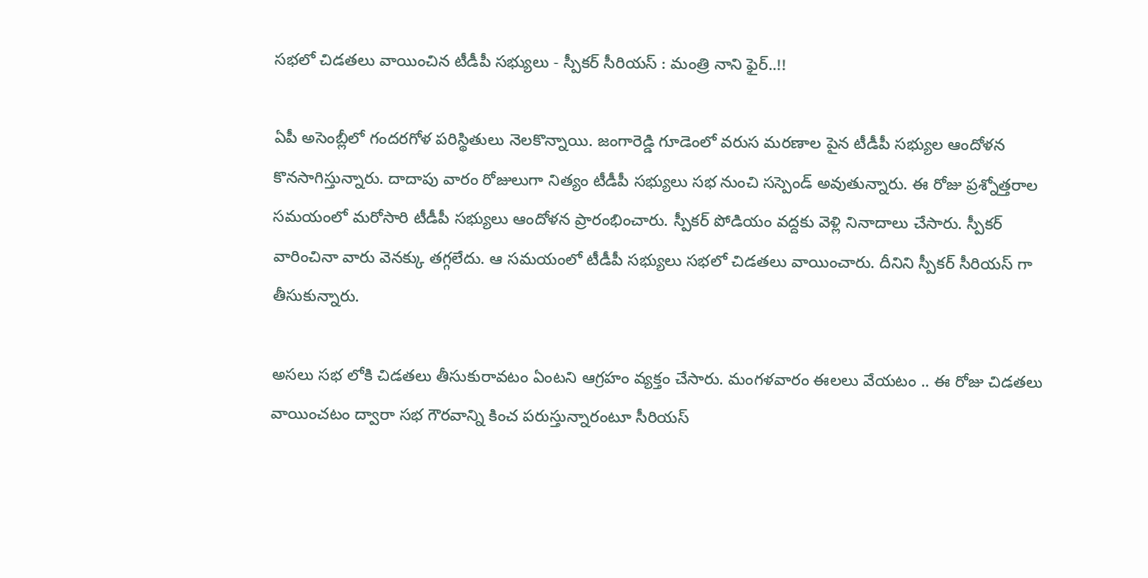సభలో చిడతలు వాయించిన టీడీపీ సభ్యులు - స్పీకర్ సీరియస్ : మంత్రి నాని ఫైర్..!!

ఏపీ అసెంబ్లీలో గందరగోళ పరిస్థితులు నెలకొన్నాయి. జంగారెడ్డి గూడెంలో వరుస మరణాల పైన టీడీపీ సభ్యుల ఆందోళన కొనసాగిస్తున్నారు. దాదాపు వారం రోజులుగా నిత్యం టీడీపీ సభ్యులు సభ నుంచి సస్పెండ్ అవుతున్నారు. ఈ రోజు ప్రశ్నోత్తరాల సమయంలో మరోసారి టీడీపీ సభ్యులు ఆందోళన ప్రారంభించారు. స్పీకర్ పోడియం వద్దకు వెళ్లి నినాదాలు చేసారు. స్పీకర్ వారించినా వారు వెనక్కు తగ్గలేదు. ఆ సమయంలో టీడీపీ సభ్యులు సభలో చిడతలు వాయించారు. దీనిని స్పీకర్ సీరియస్ గా తీసుకున్నారు.

అసలు సభ లోకి చిడతలు తీసుకురావటం ఏంటని ఆగ్రహం వ్యక్తం చేసారు. మంగళవారం ఈలలు వేయటం .. ఈ రోజు చిడతలు వాయించటం ద్వారా సభ గౌరవాన్ని కించ పరుస్తున్నారంటూ సీరియస్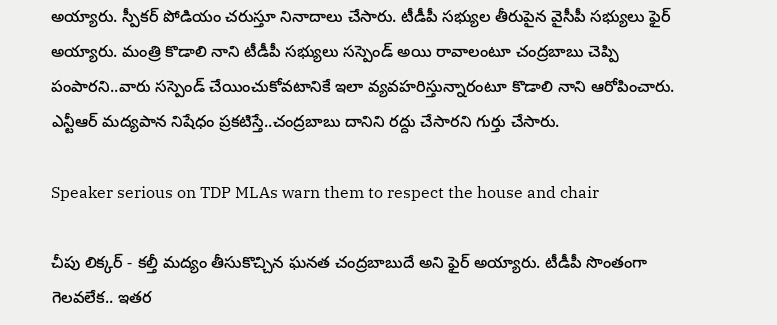అయ్యారు. స్పీకర్ పోడియం చరుస్తూ నినాదాలు చేసారు. టీడీపీ సభ్యుల తీరుపైన వైసీపీ సభ్యులు ఫైర్ అయ్యారు. మంత్రి కొడాలి నాని టీడీపీ సభ్యులు సస్పెండ్ అయి రావాలంటూ చంద్రబాబు చెప్పి పంపారని..వారు సస్పెండ్ చేయించుకోవటానికే ఇలా వ్యవహరిస్తున్నారంటూ కొడాలి నాని ఆరోపించారు. ఎన్టీఆర్ మద్యపాన నిషేధం ప్రకటిస్తే..చంద్రబాబు దానిని రద్దు చేసారని గుర్తు చేసారు.

Speaker serious on TDP MLAs warn them to respect the house and chair

చీపు లిక్కర్ - కల్తీ మద్యం తీసుకొచ్చిన ఘనత చంద్రబాబుదే అని ఫైర్ అయ్యారు. టీడీపీ సొంతంగా గెలవలేక.. ఇతర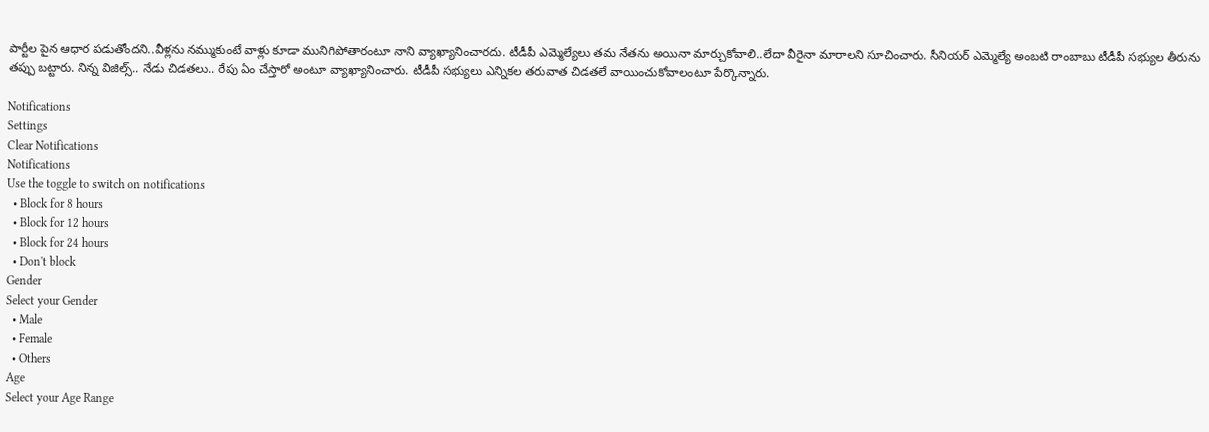పార్టీల పైన ఆధార పడుతోందని..వీళ్లను నమ్ముకుంటే వాళ్లు కూడా మునిగిపోతారంటూ నాని వ్యాఖ్యానించారదు. టీడీపీ ఎమ్మెల్యేలు తమ నేతను అయినా మార్చుకోవాలి..లేదా వీరైనా మారాలని సూచించారు. సీనియర్ ఎమ్మెల్యే అంబటి రాంబాబు టీడీపీ సభ్యుల తీరును తప్పు బట్టారు. నిన్న విజిల్స్.. నేడు చిడతలు.. రేపు ఏం చేస్తారో అంటూ వ్యాఖ్యానించారు. టీడీపీ సభ్యులు ఎన్నికల తరువాత చిడతలే వాయించుకోవాలంటూ పేర్కొన్నారు.

Notifications
Settings
Clear Notifications
Notifications
Use the toggle to switch on notifications
  • Block for 8 hours
  • Block for 12 hours
  • Block for 24 hours
  • Don't block
Gender
Select your Gender
  • Male
  • Female
  • Others
Age
Select your Age Range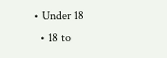• Under 18
  • 18 to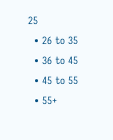25
  • 26 to 35
  • 36 to 45
  • 45 to 55
  • 55+